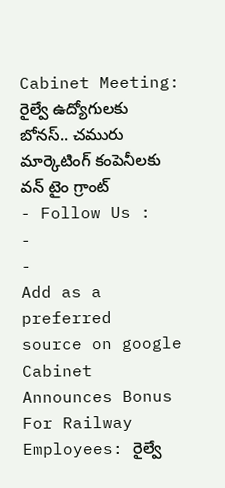Cabinet Meeting: రైల్వే ఉద్యోగులకు బోనస్.. చమురు మార్కెటింగ్ కంపెనీలకు వన్ టైం గ్రాంట్
- Follow Us :
-
-
Add as a preferred
source on google
Cabinet Announces Bonus For Railway Employees: రైల్వే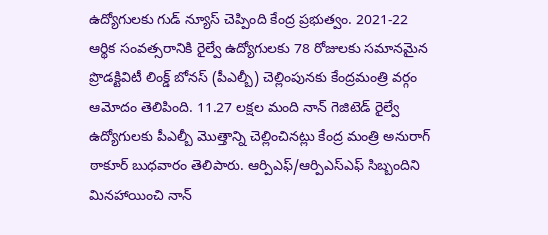ఉద్యోగులకు గుడ్ న్యూస్ చెప్పింది కేంద్ర ప్రభుత్వం. 2021-22 ఆర్థిక సంవత్సరానికి రైల్వే ఉద్యోగులకు 78 రోజులకు సమానమైన ప్రొడక్టివిటీ లింక్డ్ బోనస్ (పీఎల్బీ) చెల్లింపునకు కేంద్రమంత్రి వర్గం ఆమోదం తెలిపింది. 11.27 లక్షల మంది నాన్ గెజిటెడ్ రైల్వే ఉద్యోగులకు పీఎల్బీ మొత్తాన్ని చెల్లించినట్లు కేంద్ర మంత్రి అనురాగ్ ఠాకూర్ బుధవారం తెలిపారు. ఆర్పిఎఫ్/ఆర్పిఎస్ఎఫ్ సిబ్బందిని మినహాయించి నాన్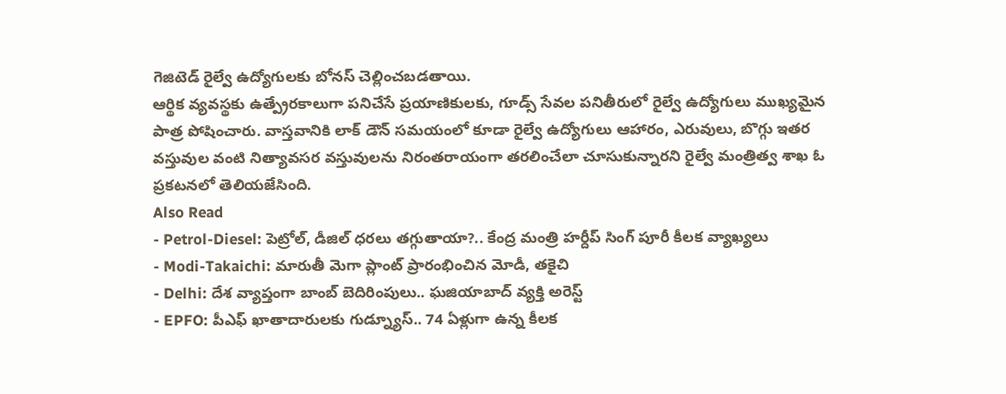గెజిటెడ్ రైల్వే ఉద్యోగులకు బోనస్ చెల్లించబడతాయి.
ఆర్థిక వ్యవస్థకు ఉత్ప్రేరకాలుగా పనిచేసే ప్రయాణికులకు, గూడ్స్ సేవల పనితీరులో రైల్వే ఉద్యోగులు ముఖ్యమైన పాత్ర పోషించారు. వాస్తవానికి లాక్ డౌన్ సమయంలో కూడా రైల్వే ఉద్యోగులు ఆహారం, ఎరువులు, బొగ్గు ఇతర వస్తువుల వంటి నిత్యావసర వస్తువులను నిరంతరాయంగా తరలించేలా చూసుకున్నారని రైల్వే మంత్రిత్వ శాఖ ఓ ప్రకటనలో తెలియజేసింది.
Also Read
- Petrol-Diesel: పెట్రోల్, డీజిల్ ధరలు తగ్గుతాయా?.. కేంద్ర మంత్రి హర్దీప్ సింగ్ పూరీ కీలక వ్యాఖ్యలు
- Modi-Takaichi: మారుతీ మెగా ప్లాంట్ ప్రారంభించిన మోడీ, తకైచి
- Delhi: దేశ వ్యాప్తంగా బాంబ్ బెదిరింపులు.. ఘజియాబాద్ వ్యక్తి అరెస్ట్
- EPFO: పీఎఫ్ ఖాతాదారులకు గుడ్న్యూస్.. 74 ఏళ్లుగా ఉన్న కీలక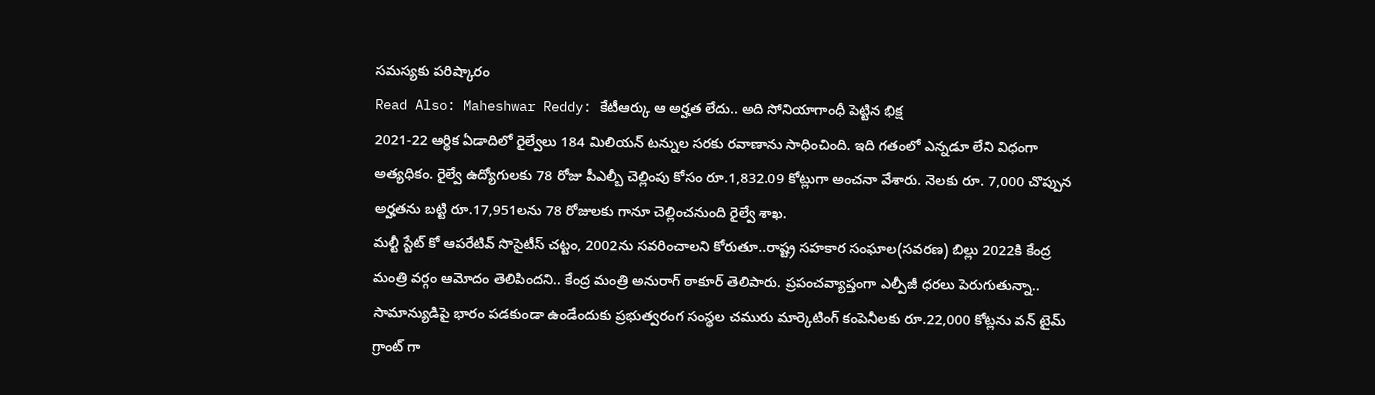సమస్యకు పరిష్కారం
Read Also: Maheshwar Reddy: కేటీఆర్కు ఆ అర్హత లేదు.. అది సోనియాగాంధీ పెట్టిన భిక్ష
2021-22 ఆర్థిక ఏడాదిలో రైల్వేలు 184 మిలియన్ టన్నుల సరకు రవాణాను సాధించింది. ఇది గతంలో ఎన్నడూ లేని విధంగా అత్యధికం. రైల్వే ఉద్యోగులకు 78 రోజు పీఎల్బీ చెల్లింపు కోసం రూ.1,832.09 కోట్లుగా అంచనా వేశారు. నెలకు రూ. 7,000 చొప్పున అర్హతను బట్టి రూ.17,951లను 78 రోజులకు గానూ చెల్లించనుంది రైల్వే శాఖ.
మల్టీ స్టేట్ కో ఆపరేటివ్ సొసైటీస్ చట్టం, 2002ను సవరించాలని కోరుతూ..రాష్ట్ర సహకార సంఘాల(సవరణ) బిల్లు 2022కి కేంద్ర మంత్రి వర్గం ఆమోదం తెలిపిందని.. కేంద్ర మంత్రి అనురాగ్ ఠాకూర్ తెలిపారు. ప్రపంచవ్యాప్తంగా ఎల్పీజీ ధరలు పెరుగుతున్నా.. సామాన్యుడిపై భారం పడకుండా ఉండేందుకు ప్రభుత్వరంగ సంస్థల చమురు మార్కెటింగ్ కంపెనీలకు రూ.22,000 కోట్లను వన్ టైమ్ గ్రాంట్ గా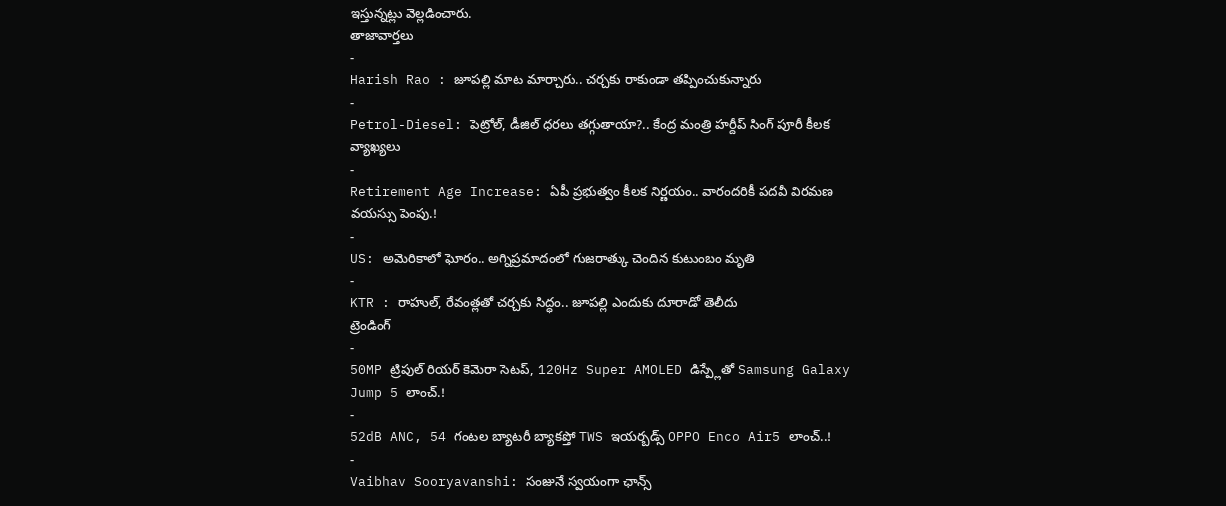ఇస్తున్నట్లు వెల్లడించారు.
తాజావార్తలు
-
Harish Rao : జూపల్లి మాట మార్చారు.. చర్చకు రాకుండా తప్పించుకున్నారు
-
Petrol-Diesel: పెట్రోల్, డీజిల్ ధరలు తగ్గుతాయా?.. కేంద్ర మంత్రి హర్దీప్ సింగ్ పూరీ కీలక వ్యాఖ్యలు
-
Retirement Age Increase: ఏపీ ప్రభుత్వం కీలక నిర్ణయం.. వారందరికీ పదవీ విరమణ వయస్సు పెంపు.!
-
US: అమెరికాలో ఘోరం.. అగ్నిప్రమాదంలో గుజరాత్కు చెందిన కుటుంబం మృతి
-
KTR : రాహుల్, రేవంత్లతో చర్చకు సిద్ధం.. జూపల్లి ఎందుకు దూరాడో తెలీదు
ట్రెండింగ్
-
50MP ట్రిపుల్ రియర్ కెమెరా సెటప్, 120Hz Super AMOLED డిస్ప్లేతో Samsung Galaxy Jump 5 లాంచ్.!
-
52dB ANC, 54 గంటల బ్యాటరీ బ్యాకప్తో TWS ఇయర్బడ్స్ OPPO Enco Air5 లాంచ్..!
-
Vaibhav Sooryavanshi: సంజునే స్వయంగా ఛాన్స్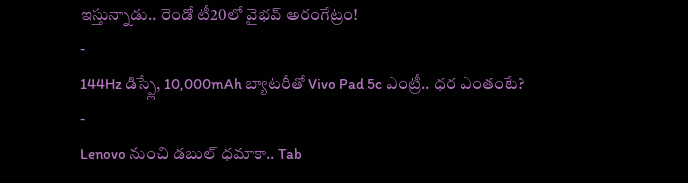ఇస్తున్నాడు.. రెండో టీ20లో వైభవ్ అరంగేట్రం!
-
144Hz డిస్ప్లే, 10,000mAh బ్యాటరీతో Vivo Pad 5c ఎంట్రీ.. ధర ఎంతంటే?
-
Lenovo నుంచి డబుల్ ధమాకా.. Tab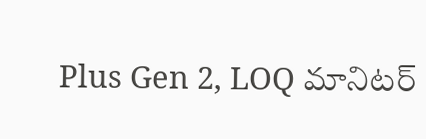Plus Gen 2, LOQ మానిటర్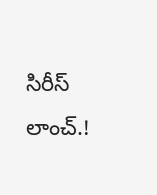సిరీస్ లాంచ్.!